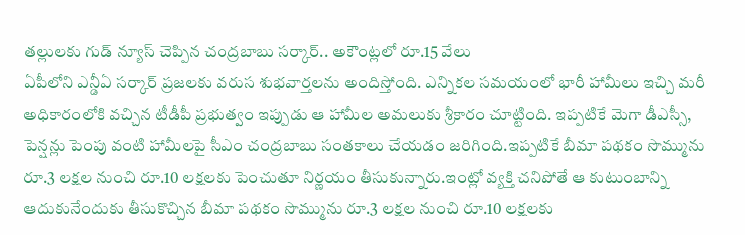తల్లులకు గుడ్ న్యూస్ చెప్పిన చంద్రబాబు సర్కార్.. అకౌంట్లలో రూ.15 వేలు
ఏపీలోని ఎన్డీఏ సర్కార్ ప్రజలకు వరుస శుభవార్తలను అందిస్తోంది. ఎన్నికల సమయంలో భారీ హామీలు ఇచ్చి మరీ అధికారంలోకి వచ్చిన టీడీపీ ప్రభుత్వం ఇప్పుడు ఆ హామీల అమలుకు శ్రీకారం చూట్టింది. ఇప్పటికే మెగా డీఎస్సీ, పెన్షన్లు పెంపు వంటి హామీలపై సీఎం చంద్రబాబు సంతకాలు చేయడం జరిగింది.ఇప్పటికే బీమా పథకం సొమ్మును రూ.3 లక్షల నుంచి రూ.10 లక్షలకు పెంచుతూ నిర్ణయం తీసుకున్నారు.ఇంట్లో వ్యక్తి చనిపోతే ఆ కుటుంబాన్ని ఆదుకునేందుకు తీసుకొచ్చిన బీమా పథకం సొమ్మును రూ.3 లక్షల నుంచి రూ.10 లక్షలకు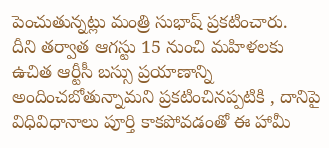పెంచుతున్నట్లు మంత్రి సుభాష్ ప్రకటించారు.
దీని తర్వాత ఆగస్టు 15 నుంచి మహిళలకు ఉచిత ఆర్టీసీ బస్సు ప్రయాణాన్ని అందించబోతున్నామని ప్రకటించినప్పటికి , దానిపై విధివిధానాలు పూర్తి కాకపోవడంతో ఈ హామీ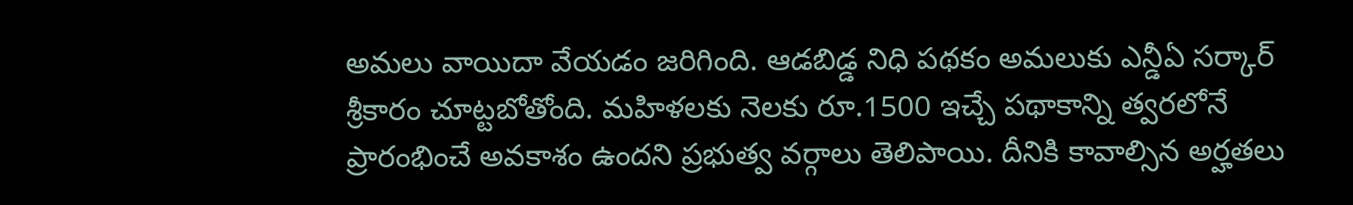అమలు వాయిదా వేయడం జరిగింది. ఆడబిడ్డ నిధి పథకం అమలుకు ఎన్డీఏ సర్కార్ శ్రీకారం చూట్టబోతోంది. మహిళలకు నెలకు రూ.1500 ఇచ్చే పథాకాన్ని త్వరలోనే ప్రారంభించే అవకాశం ఉందని ప్రభుత్వ వర్గాలు తెలిపాయి. దీనికి కావాల్సిన అర్హతలు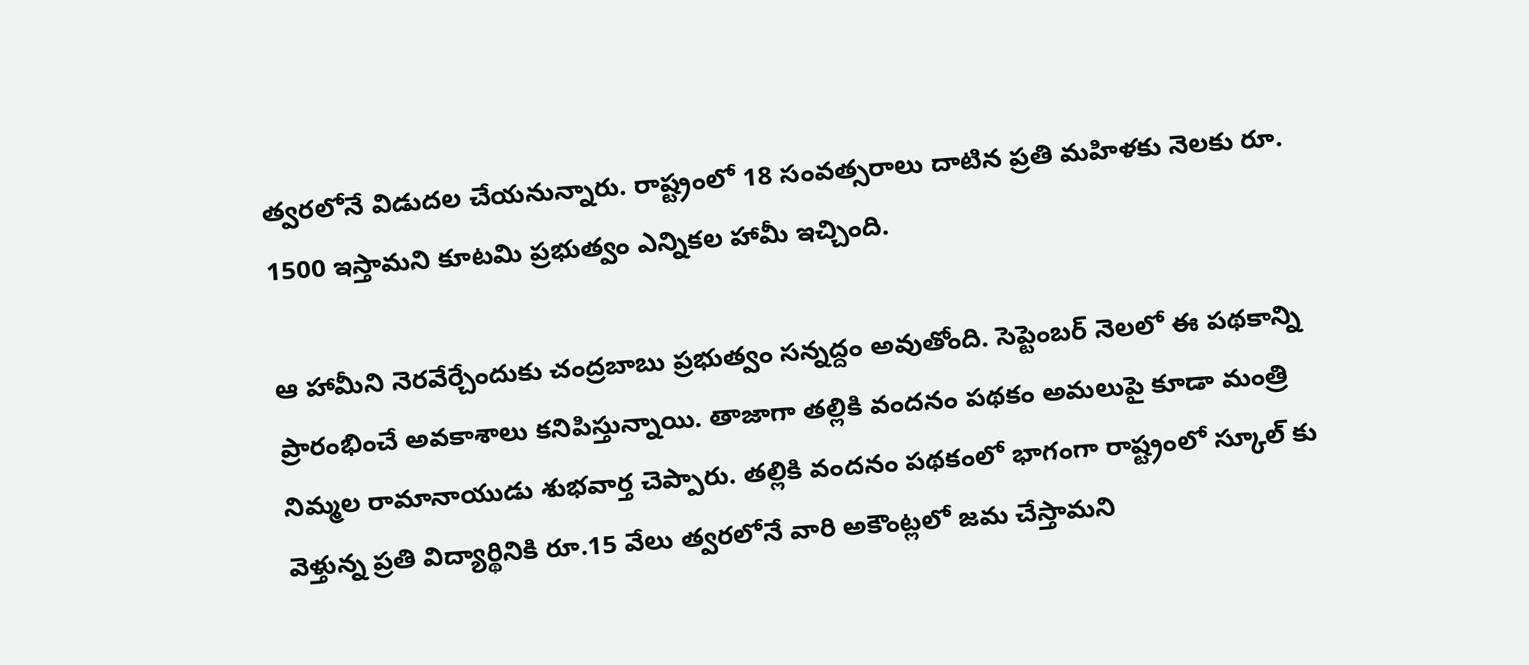త్వరలోనే విడుదల చేయనున్నారు. రాష్ట్రంలో 18 సంవత్సరాలు దాటిన ప్రతి మహిళకు నెలకు రూ. 1500 ఇస్తామని కూటమి ప్రభుత్వం ఎన్నికల హామీ ఇచ్చింది.

ఆ హామీని నెరవేర్చేందుకు చంద్రబాబు ప్రభుత్వం సన్నద్దం అవుతోంది. సెప్టెంబర్ నెలలో ఈ పథకాన్ని ప్రారంభించే అవకాశాలు కనిపిస్తున్నాయి. తాజాగా తల్లికి వందనం పథకం అమలుపై కూడా మంత్రి నిమ్మల రామానాయుడు శుభవార్త చెప్పారు. తల్లికి వందనం పథకంలో భాగంగా రాష్ట్రంలో స్కూల్ కు వెళ్తున్న ప్రతి విద్యార్థినికి రూ.15 వేలు త్వరలోనే వారి అకౌంట్లలో జమ చేస్తామని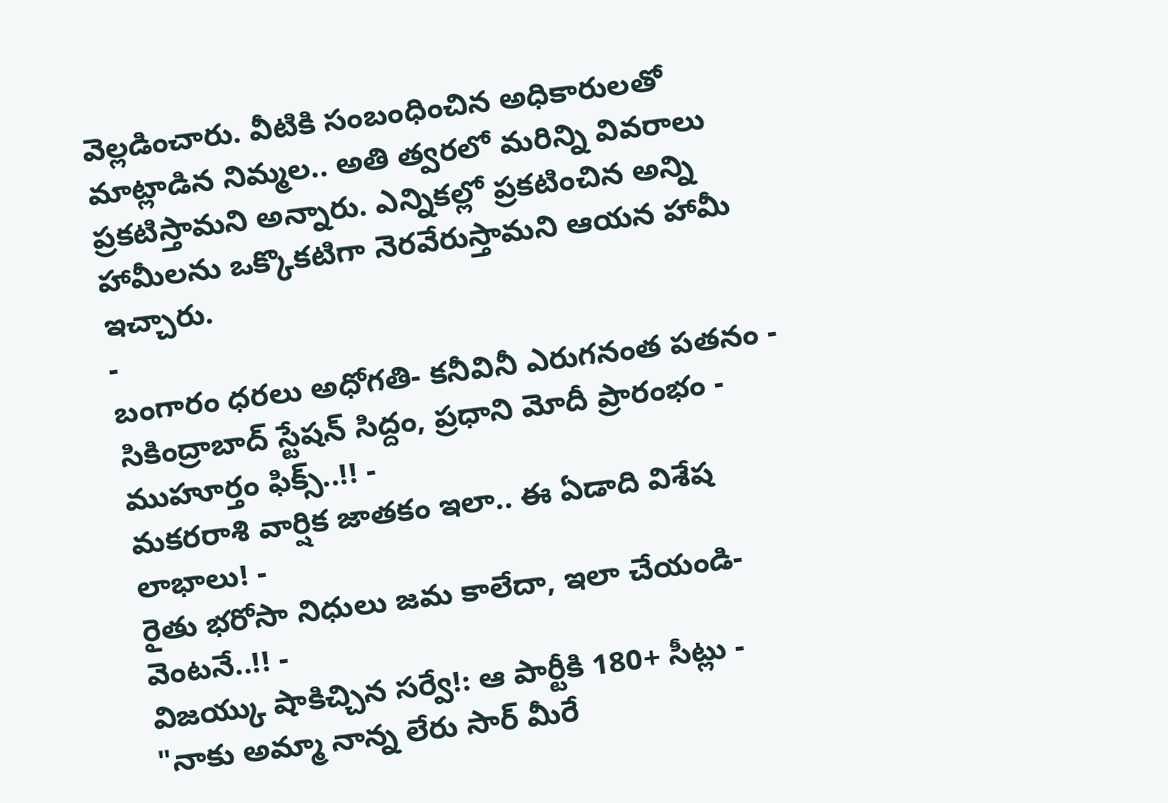వెల్లడించారు. వీటికి సంబంధించిన అధికారులతో మాట్లాడిన నిమ్మల.. అతి త్వరలో మరిన్ని వివరాలు ప్రకటిస్తామని అన్నారు. ఎన్నికల్లో ప్రకటించిన అన్ని హామీలను ఒక్కొకటిగా నెరవేరుస్తామని ఆయన హామీ ఇచ్చారు.
-
బంగారం ధరలు అధోగతి- కనీవినీ ఎరుగనంత పతనం -
సికింద్రాబాద్ స్టేషన్ సిద్దం, ప్రధాని మోదీ ప్రారంభం - ముహూర్తం ఫిక్స్..!! -
మకరరాశి వార్షిక జాతకం ఇలా.. ఈ ఏడాది విశేష లాభాలు! -
రైతు భరోసా నిధులు జమ కాలేదా, ఇలా చేయండి- వెంటనే..!! -
విజయ్కు షాకిచ్చిన సర్వే!: ఆ పార్టీకి 180+ సీట్లు -
"నాకు అమ్మా నాన్న లేరు సార్ మీరే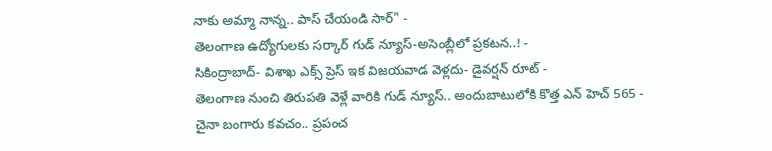నాకు అమ్మా నాన్న.. పాస్ చేయండి సార్" -
తెలంగాణ ఉద్యోగులకు సర్కార్ గుడ్ న్యూస్-అసెంబ్లీలో ప్రకటన..! -
సికింద్రాబాద్- విశాఖ ఎక్స్ ప్రెస్ ఇక విజయవాడ వెళ్లదు- డైవర్షన్ రూట్ -
తెలంగాణ నుంచి తిరుపతి వెళ్లే వారికి గుడ్ న్యూస్.. అందుబాటులోకి కొత్త ఎన్ హెచ్ 565 -
చైనా బంగారు కవచం.. ప్రపంచ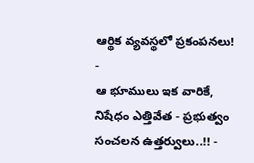ఆర్థిక వ్యవస్థలో ప్రకంపనలు! -
ఆ భూములు ఇక వారికే, నిషేధం ఎత్తివేత - ప్రభుత్వం సంచలన ఉత్తర్వులు..!! -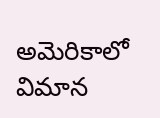అమెరికాలో విమాన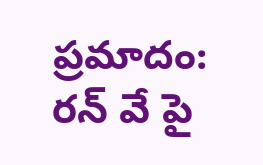ప్రమాదం: రన్ వే పై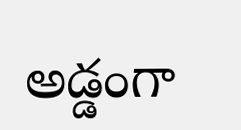అడ్డంగా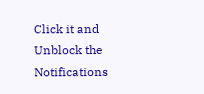Click it and Unblock the Notifications